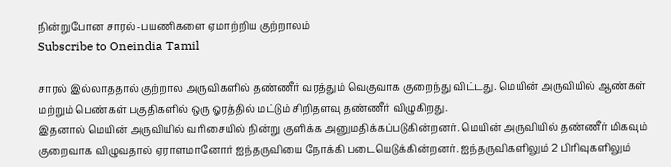நின்றுபோன சாரல்-பயணிகளை ஏமாற்றிய குற்றாலம்
Subscribe to Oneindia Tamil

சாரல் இல்லாததால் குற்றால அருவிகளில் தண்ணீர் வரத்தும் வெகுவாக குறைந்து விட்டது. மெயின் அருவியில் ஆண்கள் மற்றும் பெண்கள் பகுதிகளில் ஒரு ஓரத்தில் மட்டும் சிறிதளவு தண்ணீர் விழுகிறது.
இதனால் மெயின் அருவியில் வரிசையில் நின்று குளிக்க அனுமதிக்கப்படுகின்றனர். மெயின் அருவியில் தண்ணீர் மிகவும் குறைவாக விழுவதால் ஏராளமானோர் ஐந்தருவியை நோக்கி படையெடுக்கின்றனர். ஐந்தருவிகளிலும் 2 பிரிவுகளிலும்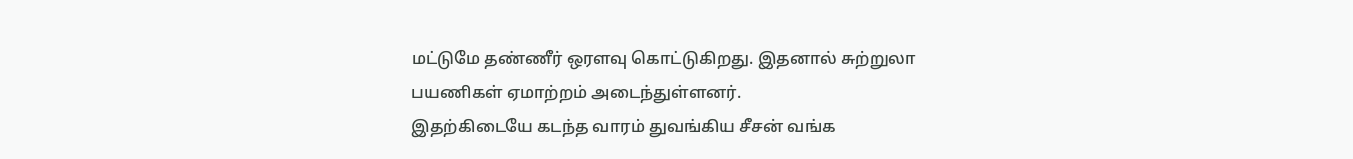மட்டுமே தண்ணீர் ஒரளவு கொட்டுகிறது. இதனால் சுற்றுலா பயணிகள் ஏமாற்றம் அடைந்துள்ளனர்.
இதற்கிடையே கடந்த வாரம் துவங்கிய சீசன் வங்க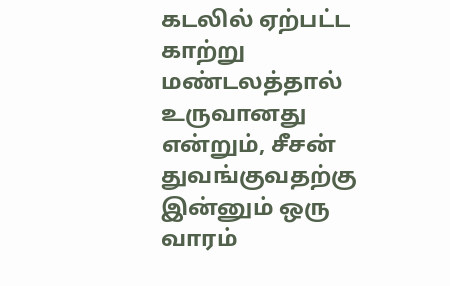கடலில் ஏற்பட்ட காற்று மண்டலத்தால் உருவானது என்றும், சீசன் துவங்குவதற்கு இன்னும் ஒரு வாரம்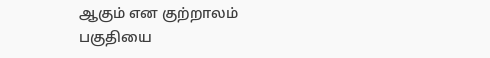ஆகும் என குற்றாலம் பகுதியை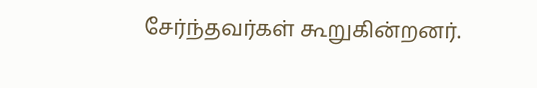சேர்ந்தவர்கள் கூறுகின்றனர்.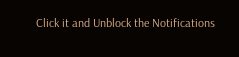Click it and Unblock the Notifications